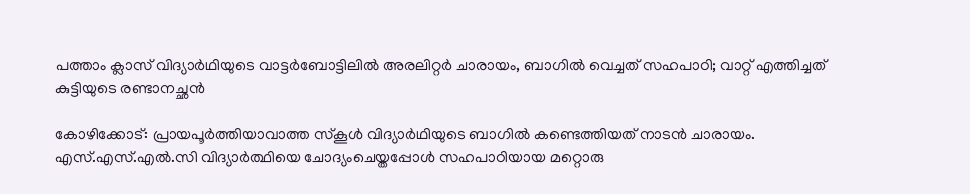പത്താം ക്ലാസ് വിദ്യാർഥിയുടെ വാട്ടർബോട്ടിലിൽ അരലിറ്റർ ചാരായം, ബാഗിൽ വെച്ചത് സഹപാഠി; വാറ്റ് എത്തിച്ചത് കുട്ടിയുടെ രണ്ടാനച്ഛൻ

കോഴിക്കോട്: പ്രായപൂർത്തിയാവാത്ത സ്കൂൾ വിദ്യാർഥിയുടെ ബാഗിൽ കണ്ടെത്തിയത് നാടൻ ചാരായം. എസ്.എസ്.എൽ.സി വിദ്യാർത്ഥിയെ ചോദ്യംചെയ്തപ്പോൾ സഹപാഠിയായ മറ്റൊരു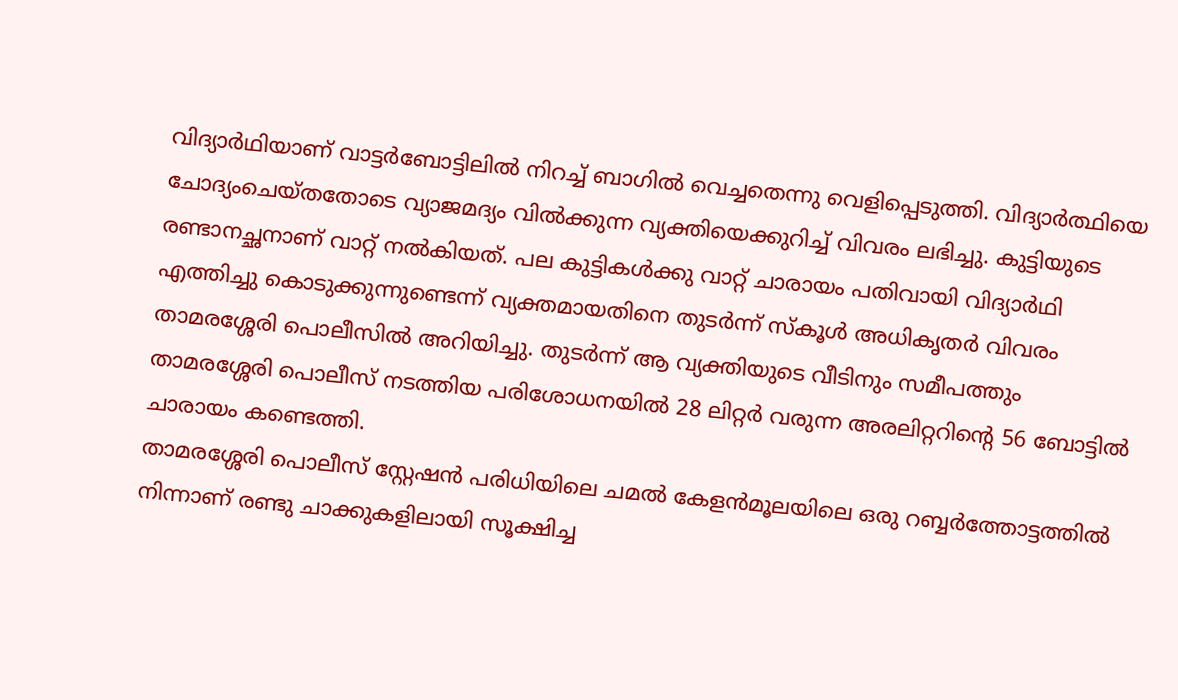വിദ്യാർഥിയാണ് വാട്ടർബോട്ടിലിൽ നിറച്ച് ബാഗിൽ വെച്ചതെന്നു വെളിപ്പെടുത്തി. വിദ്യാർത്ഥിയെ ചോദ്യംചെയ്തതോടെ വ്യാജമദ്യം വിൽക്കുന്ന വ്യക്തിയെക്കുറിച്ച് വിവരം ലഭിച്ചു. കുട്ടിയുടെ രണ്ടാനച്ഛനാണ് വാറ്റ് നൽകിയത്. പല കുട്ടികള്‍ക്കു വാറ്റ് ചാരായം പതിവായി വിദ്യാര്‍ഥി എത്തിച്ചു കൊടുക്കുന്നുണ്ടെന്ന് വ്യക്തമായതിനെ തുടര്‍ന്ന് സ്‌കൂള്‍ അധികൃതര്‍ വിവരം താമരശ്ശേരി പൊലീസില്‍ അറിയിച്ചു. തുടർന്ന് ആ വ്യക്തിയുടെ വീടിനും സമീപത്തും താമരശ്ശേരി പൊലീസ് നടത്തിയ പരിശോധനയിൽ 28 ലിറ്റർ വരുന്ന അരലിറ്ററിന്റെ 56 ബോട്ടിൽ ചാരായം കണ്ടെത്തി.
താമരശ്ശേരി പൊലീസ് സ്റ്റേഷൻ പരിധിയിലെ ചമൽ കേളൻമൂലയിലെ ഒരു റബ്ബർത്തോട്ടത്തിൽ നിന്നാണ് രണ്ടു ചാക്കുകളിലായി സൂക്ഷിച്ച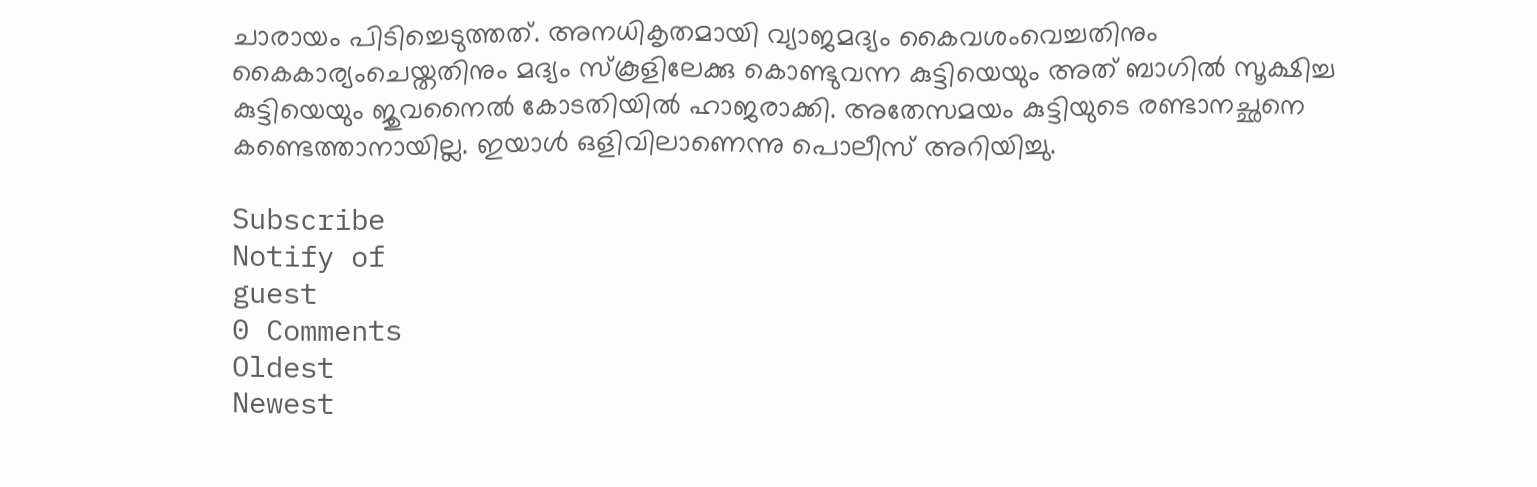ചാരായം പിടിച്ചെടുത്തത്. അനധികൃതമായി വ്യാജമദ്യം കൈവശംവെച്ചതിനും കൈകാര്യംചെയ്തതിനും മദ്യം സ്‌കൂളിലേക്കു കൊണ്ടുവന്ന കുട്ടിയെയും അത് ബാഗിൽ സൂക്ഷിച്ച കുട്ടിയെയും ജുവനൈൽ കോടതിയിൽ ഹാജരാക്കി. അതേസമയം കുട്ടിയുടെ രണ്ടാനച്ഛനെ കണ്ടെത്താനായില്ല. ഇയാൾ ഒളിവിലാണെന്നു പൊലീസ് അറിയിച്ചു.

Subscribe
Notify of
guest
0 Comments
Oldest
Newest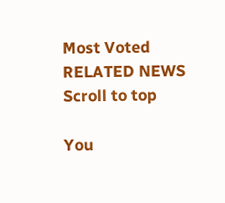Most Voted
RELATED NEWS
Scroll to top

You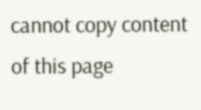cannot copy content of this page